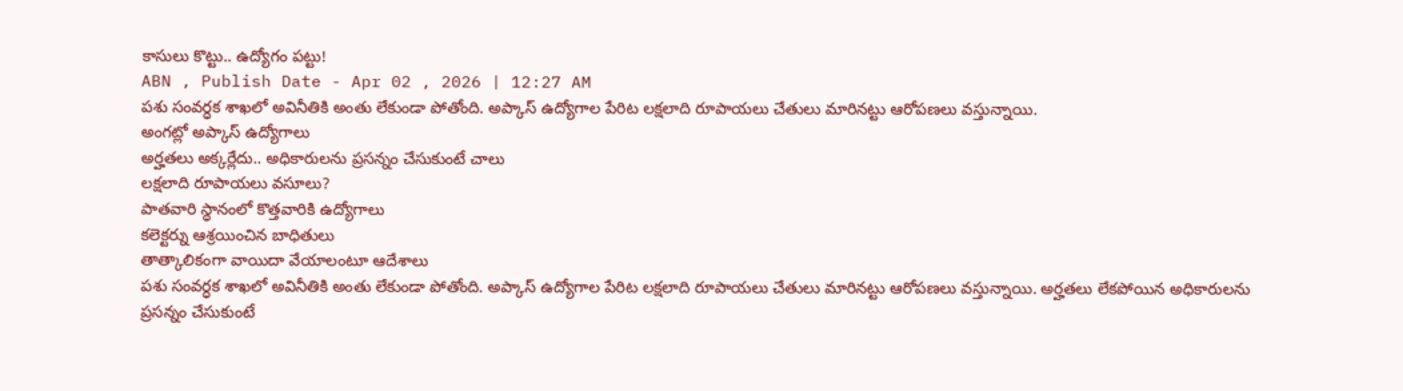కాసులు కొట్టు.. ఉద్యోగం పట్టు!
ABN , Publish Date - Apr 02 , 2026 | 12:27 AM
పశు సంవర్ధక శాఖలో అవినీతికి అంతు లేకుండా పోతోంది. అప్కాస్ ఉద్యోగాల పేరిట లక్షలాది రూపాయలు చేతులు మారినట్టు ఆరోపణలు వస్తున్నాయి.
అంగట్లో అప్కాస్ ఉద్యోగాలు
అర్హతలు అక్కర్లేదు.. అధికారులను ప్రసన్నం చేసుకుంటే చాలు
లక్షలాది రూపాయలు వసూలు?
పాతవారి స్థానంలో కొత్తవారికి ఉద్యోగాలు
కలెక్టర్ను ఆశ్రయించిన బాధితులు
తాత్కాలికంగా వాయిదా వేయాలంటూ ఆదేశాలు
పశు సంవర్ధక శాఖలో అవినీతికి అంతు లేకుండా పోతోంది. అప్కాస్ ఉద్యోగాల పేరిట లక్షలాది రూపాయలు చేతులు మారినట్టు ఆరోపణలు వస్తున్నాయి. అర్హతలు లేకపోయిన అధికారులను ప్రసన్నం చేసుకుంటే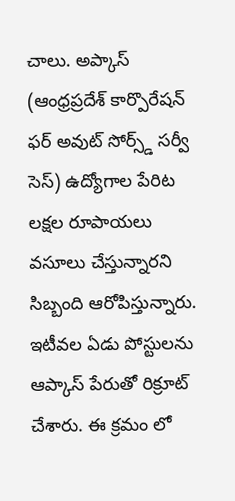చాలు. అప్కాస్ (ఆంధ్రప్రదేశ్ కార్పొరేషన్ ఫర్ అవుట్ సోర్స్డ్ సర్వీ సెస్) ఉద్యోగాల పేరిట లక్షల రూపాయలు వసూలు చేస్తున్నారని సిబ్బంది ఆరోపిస్తున్నారు. ఇటీవల ఏడు పోస్టులను ఆప్కాస్ పేరుతో రిక్రూట్ చేశారు. ఈ క్రమం లో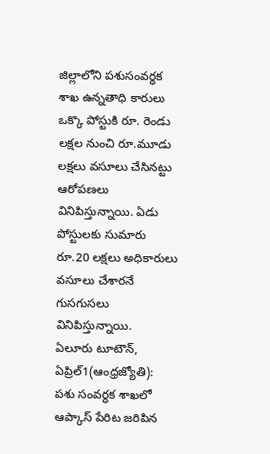జిల్లాలోని పశుసంవర్ధక శాఖ ఉన్నతాధి కారులు ఒక్కొ పోస్టుకి రూ. రెండు లక్షల నుంచి రూ.మూడు లక్షలు వసూలు చేసినట్టు ఆరోపణలు వినిపిస్తున్నాయి. ఏడు పోస్టులకు సుమారు రూ.20 లక్షలు అధికారులు వసూలు చేశారనే గుసగుసలు వినిపిస్తున్నాయి.
ఏలూరు టూటౌన్, ఏప్రిల్1(ఆంధ్రజ్యోతి): పశు సంవర్ధక శాఖలో ఆప్కాస్ పేరిట జరిపిన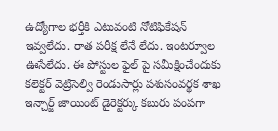ఉద్యోగాల భర్తీకి ఎటువంటి నోటిఫికేషన్ ఇవ్వలేదు. రాత పరీక్ష లేనే లేదు. ఇంటర్వూల ఊసేలేదు. ఈ పోస్టుల ఫైల్ పై సమీక్షించేందుకు కలెక్టర్ వెట్రిసెల్వి రెండుసార్లు పశుసంవర్థక శాఖ ఇన్చార్జ్ జాయింట్ డైరెక్టర్కు కబురు పంపగా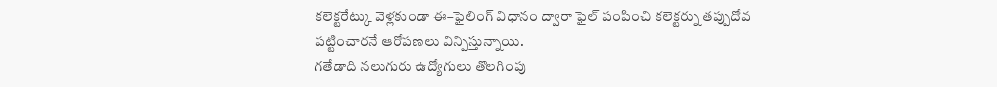కలెక్టరేట్కు వెళ్లకుండా ఈ–ఫైలింగ్ విధానం ద్వారా ఫైల్ పంపించి కలెక్టర్ను తప్పుదోవ పట్టించారనే ఆరోపణలు విన్పిస్తున్నాయి.
గతేడాది నలుగురు ఉద్యోగులు తొలగింపు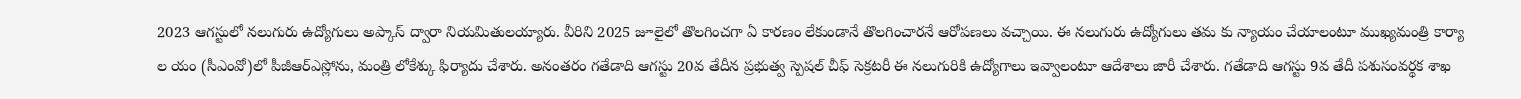2023 ఆగస్టులో నలుగురు ఉద్యోగులు అప్కాస్ ద్వారా నియమితులయ్యారు. వీరిని 2025 జూలైలో తొలగించగా ఏ కారణం లేకుండానే తొలగించారనే ఆరోపణలు వచ్చాయి. ఈ నలుగురు ఉద్యోగులు తమ కు న్యాయం చేయాలంటూ ముఖ్యమంత్రి కార్యా ల యం (సీఎంవో)లో పీజీఆర్ఎస్లోను, మంత్రి లోకేశ్కు ఫిర్యాదు చేశారు. అనంతరం గతేడాది ఆగస్టు 20వ తేదీన ప్రభుత్వ స్పెషల్ చీఫ్ సెక్రటరీ ఈ నలుగురికి ఉద్యోగాలు ఇవ్వాలంటూ ఆదేశాలు జారీ చేశారు. గతేడాది ఆగస్టు 9వ తేదీ పశుసంవర్థక శాఖ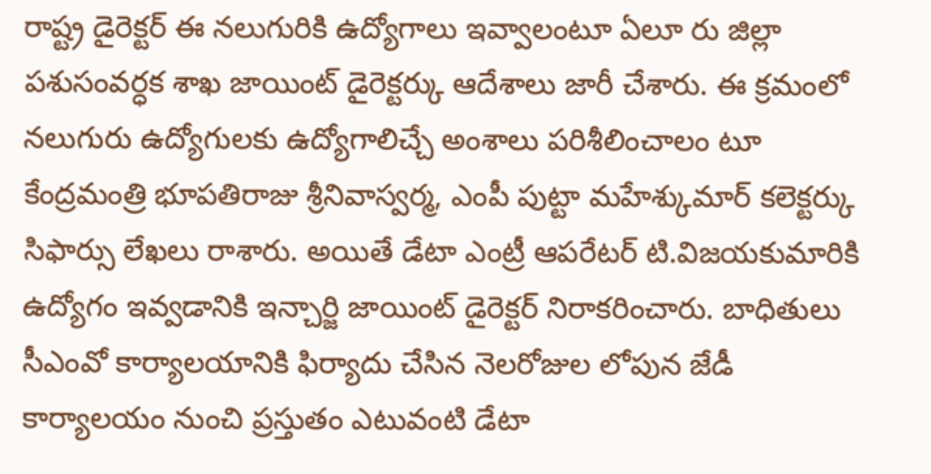రాష్ట్ర డైరెక్టర్ ఈ నలుగురికి ఉద్యోగాలు ఇవ్వాలంటూ ఏలూ రు జిల్లా పశుసంవర్ధక శాఖ జాయింట్ డైరెక్టర్కు ఆదేశాలు జారీ చేశారు. ఈ క్రమంలో నలుగురు ఉద్యోగులకు ఉద్యోగాలిచ్చే అంశాలు పరిశీలించాలం టూ కేంద్రమంత్రి భూపతిరాజు శ్రీనివాస్వర్మ, ఎంపీ పుట్టా మహేశ్కుమార్ కలెక్టర్కు సిఫార్సు లేఖలు రాశారు. అయితే డేటా ఎంట్రీ ఆపరేటర్ టి.విజయకుమారికి ఉద్యోగం ఇవ్వడానికి ఇన్చార్జి జాయింట్ డైరెక్టర్ నిరాకరించారు. బాధితులు సీఎంవో కార్యాలయానికి ఫిర్యాదు చేసిన నెలరోజుల లోపున జేడీ కార్యాలయం నుంచి ప్రస్తుతం ఎటువంటి డేటా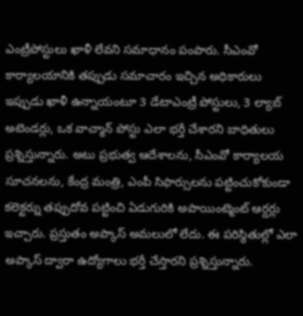ఎంట్రీపోస్టులు ఖాళీ లేవని సమాధానం పంపారు. సీఎంవో కార్యాలయానికి తప్పుడు సమాచారం ఇచ్చిన అధికారులు ఇప్పుడు ఖాళీ ఉన్నాయంటూ 3 డేటాఎంట్రీ పోస్టులు, 3 ల్యాబ్ అటెండర్లు, ఒక వాచ్మాన్ పోస్టు ఎలా భర్తీ చేశారని బాధితులు ప్రశ్నిస్తున్నారు. అటు ప్రభుత్వ ఆదేశాలను, సీఎంవో కార్యాలయ సూచనలను, కేంద్ర మంత్రి, ఎంపీ సిఫార్సులను పట్టించుకోకుండా కలెక్టర్ను తప్పుదోవ పట్టించి ఏడుగురికి అపాయింట్మెంట్ ఆర్డర్లు ఇచ్చారు. ప్రస్తుతం అప్కాస్ అమలులో లేదు. ఈ పరిస్థితుల్లో ఎలా అప్కాస్ ద్వారా ఉద్యోగాలు భర్తీ చేస్తారని ప్రశ్నిస్తున్నారు.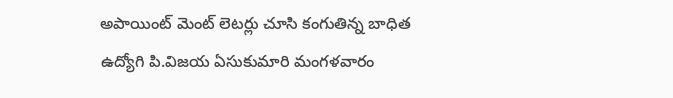అపాయింట్ మెంట్ లెటర్లు చూసి కంగుతిన్న బాధిత ఉద్యోగి పి.విజయ ఏసుకుమారి మంగళవారం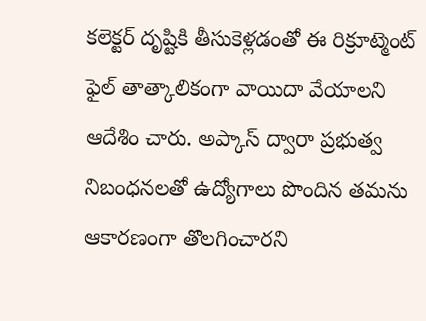కలెక్టర్ దృష్టికి తీసుకెళ్లడంతో ఈ రిక్రూట్మెంట్ ఫైల్ తాత్కాలికంగా వాయిదా వేయాలని ఆదేశిం చారు. అప్కాస్ ద్వారా ప్రభుత్వ నిబంధనలతో ఉద్యోగాలు పొందిన తమను ఆకారణంగా తొలగించారని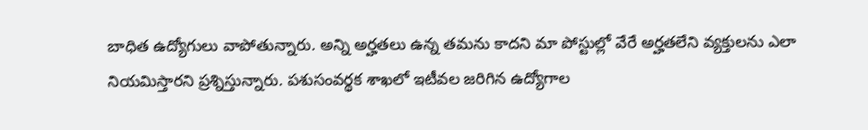బాధిత ఉద్యోగులు వాపోతున్నారు. అన్ని అర్హతలు ఉన్న తమను కాదని మా పోస్టుల్లో వేరే అర్హతలేని వ్యక్తులను ఎలా నియమిస్తారని ప్రశ్నిస్తున్నారు. పశుసంవర్థక శాఖలో ఇటీవల జరిగిన ఉద్యోగాల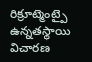రిక్రూట్మెంట్పై ఉన్నతస్థాయి విచారణ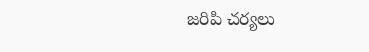జరిపి చర్యలు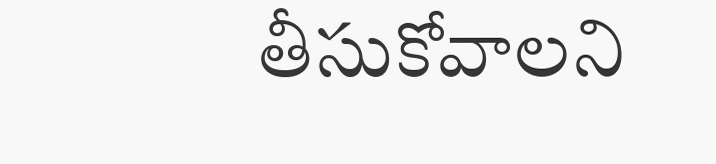తీసుకోవాలని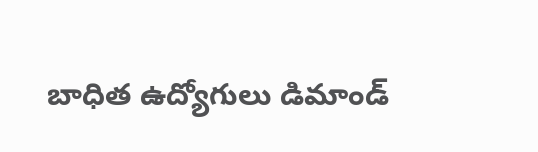బాధిత ఉద్యోగులు డిమాండ్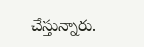చేస్తున్నారు.